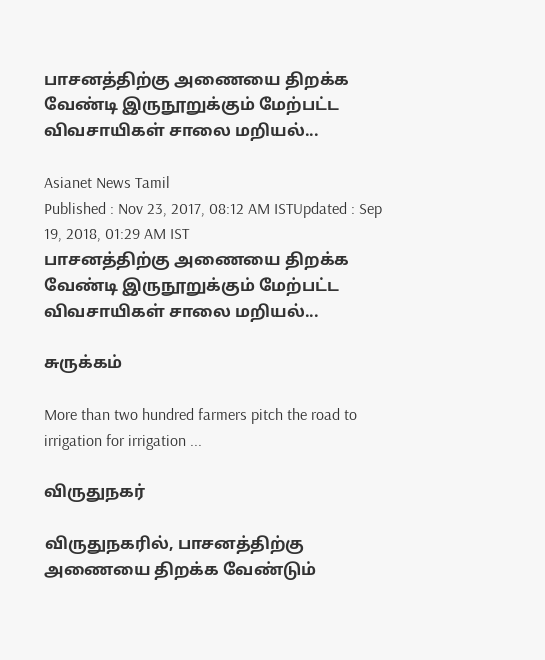பாசனத்திற்கு அணையை திறக்க வேண்டி இருநூறுக்கும் மேற்பட்ட விவசாயிகள் சாலை மறியல்...

Asianet News Tamil
Published : Nov 23, 2017, 08:12 AM ISTUpdated : Sep 19, 2018, 01:29 AM IST
பாசனத்திற்கு அணையை திறக்க வேண்டி இருநூறுக்கும் மேற்பட்ட விவசாயிகள் சாலை மறியல்...

சுருக்கம்

More than two hundred farmers pitch the road to irrigation for irrigation ...

விருதுநகர்

விருதுநகரில், பாசனத்திற்கு அணையை திறக்க வேண்டும்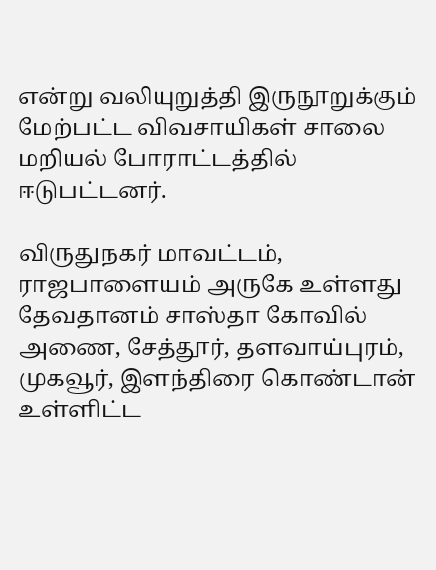என்று வலியுறுத்தி இருநூறுக்கும் மேற்பட்ட விவசாயிகள் சாலை மறியல் போராட்டத்தில் ஈடுபட்டனர்.

விருதுநகர் மாவட்டம், ராஜபாளையம் அருகே உள்ளது தேவதானம் சாஸ்தா கோவில் அணை, சேத்தூர், தளவாய்புரம், முகவூர், இளந்திரை கொண்டான் உள்ளிட்ட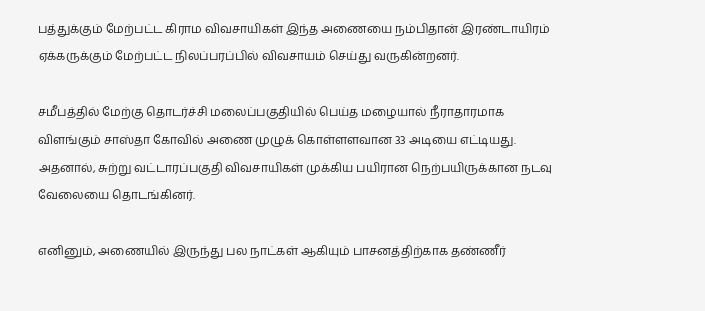பத்துக்கும் மேற்பட்ட கிராம விவசாயிகள் இந்த அணையை நம்பிதான் இரண்டாயிரம் ஏக்கருக்கும் மேற்பட்ட நிலப்பரப்பில் விவசாயம் செய்து வருகின்றனர்.

சமீபத்தில் மேற்கு தொடர்ச்சி மலைப்பகுதியில் பெய்த மழையால் நீராதாரமாக விளங்கும் சாஸ்தா கோவில் அணை முழுக் கொள்ளளவான 33 அடியை எட்டியது. அதனால், சுற்று வட்டாரப்பகுதி விவசாயிகள் முக்கிய பயிரான நெற்பயிருக்கான நடவு வேலையை தொடங்கினர்.

எனினும், அணையில் இருந்து பல நாட்கள் ஆகியும் பாசனத்திற்காக தண்ணீர்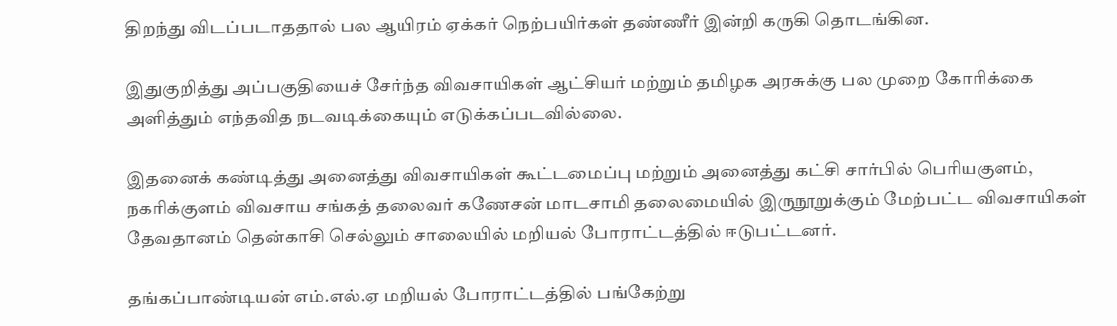திறந்து விடப்படாததால் பல ஆயிரம் ஏக்கர் நெற்பயிர்கள் தண்ணீர் இன்றி கருகி தொடங்கின.

இதுகுறித்து அப்பகுதியைச் சேர்ந்த விவசாயிகள் ஆட்சியர் மற்றும் தமிழக அரசுக்கு பல முறை கோரிக்கை அளித்தும் எந்தவித நடவடிக்கையும் எடுக்கப்படவில்லை.

இதனைக் கண்டித்து அனைத்து விவசாயிகள் கூட்டமைப்பு மற்றும் அனைத்து கட்சி சார்பில் பெரியகுளம், நகரிக்குளம் விவசாய சங்கத் தலைவர் கணேசன் மாடசாமி தலைமையில் இருநூறுக்கும் மேற்பட்ட விவசாயிகள் தேவதானம் தென்காசி செல்லும் சாலையில் மறியல் போராட்டத்தில் ஈடுபட்டனர்.

தங்கப்பாண்டியன் எம்.எல்.ஏ மறியல் போராட்டத்தில் பங்கேற்று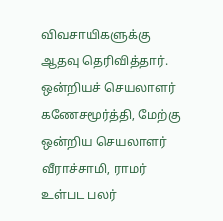விவசாயிகளுக்கு ஆதவு தெரிவித்தார். ஒன்றியச் செயலாளர் கணேசமூர்த்தி, மேற்கு ஒன்றிய செயலாளர் வீராச்சாமி, ராமர் உள்பட பலர்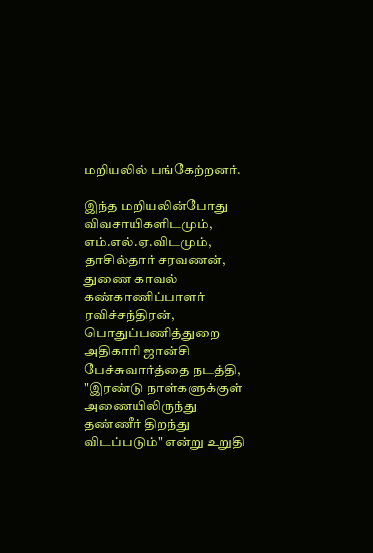மறியலில் பங்கேற்றனர்.

இந்த மறியலின்போது விவசாயிகளிடமும், எம்.எல்.ஏ.விடமும், தாசில்தார் சரவணன், துணை காவல் கண்காணிப்பாளர் ரவிச்சந்திரன், பொதுப்பணித்துறை அதிகாரி ஜான்சி பேச்சுவார்த்தை நடத்தி, "இரண்டு நாள்களுக்குள் அணையிலிருந்து தண்ணீர் திறந்து விடப்படும்" என்று உறுதி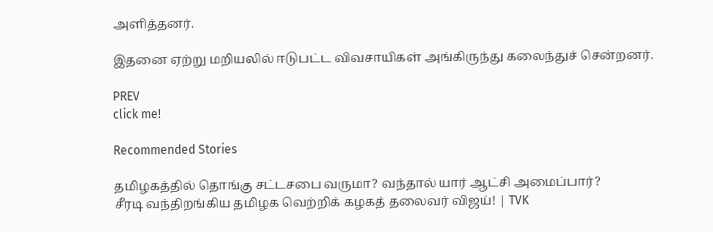அளித்தனர்.

இதனை ஏற்று மறியலில் ஈடுபட்ட விவசாயிகள் அங்கிருந்து கலைந்துச் சென்றனர்.

PREV
click me!

Recommended Stories

தமிழகத்தில் தொங்கு சட்டசபை வருமா? வந்தால் யார் ஆட்சி அமைப்பார்?
சீரடி வந்திறங்கிய தமிழக வெற்றிக் கழகத் தலைவர் விஜய்! | TVK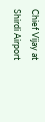Chief Vijay at Shirdi Airport